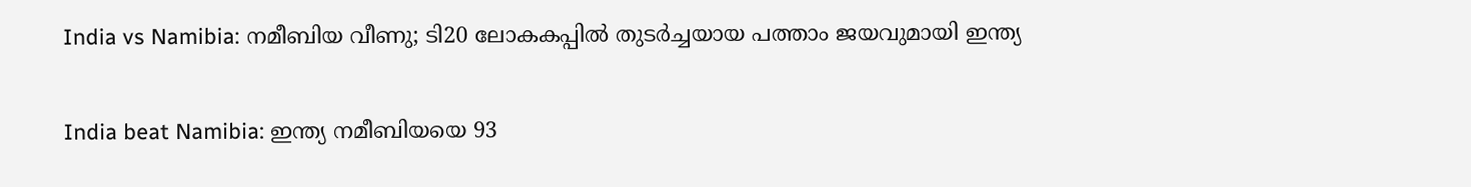India vs Namibia: നമീബിയ വീണു; ടി20 ലോകകപ്പില്‍ തുടര്‍ച്ചയായ പത്താം ജയവുമായി ഇന്ത്യ

India beat Namibia: ഇന്ത്യ നമീബിയയെ 93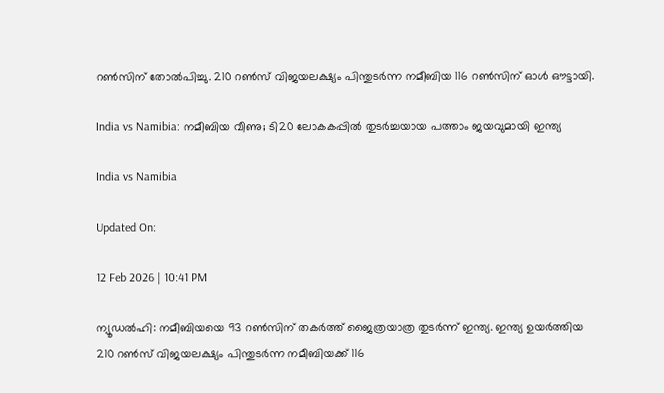റണ്‍സിന് തോല്‍പിച്ചു. 210 റണ്‍സ് വിജയലക്ഷ്യം പിന്തുടര്‍ന്ന നമീബിയ 116 റണ്‍സിന് ഓള്‍ ഔട്ടായി.

India vs Namibia: നമീബിയ വീണു; ടി20 ലോകകപ്പില്‍ തുടര്‍ച്ചയായ പത്താം ജയവുമായി ഇന്ത്യ

India vs Namibia

Updated On:

12 Feb 2026 | 10:41 PM

ന്യൂഡല്‍ഹി: നമീബിയയെ 93 റണ്‍സിന് തകര്‍ത്ത് ജൈത്രയാത്ര തുടര്‍ന്ന് ഇന്ത്യ. ഇന്ത്യ ഉയര്‍ത്തിയ 210 റണ്‍സ് വിജയലക്ഷ്യം പിന്തുടര്‍ന്ന നമീബിയക്ക് 116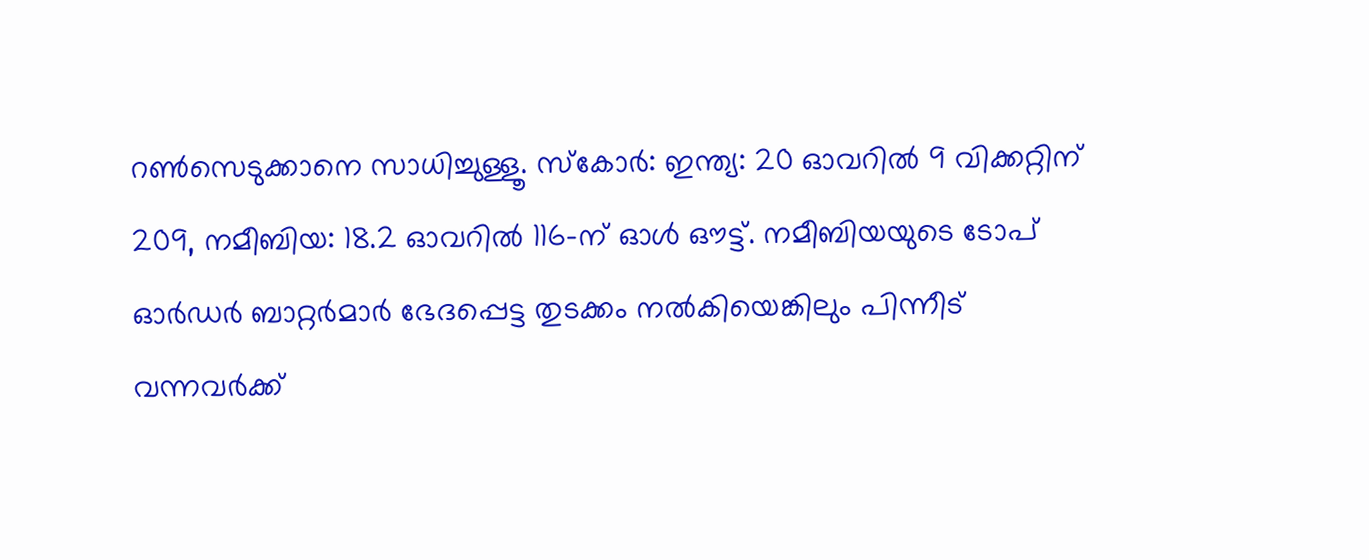റണ്‍സെടുക്കാനെ സാധിച്ചുള്ളൂ. സ്‌കോര്‍: ഇന്ത്യ: 20 ഓവറില്‍ 9 വിക്കറ്റിന് 209, നമീബിയ: 18.2 ഓവറില്‍ 116-ന് ഓള്‍ ഔട്ട്. നമീബിയയുടെ ടോപ് ഓര്‍ഡര്‍ ബാറ്റര്‍മാര്‍ ഭേദപ്പെട്ട തുടക്കം നല്‍കിയെങ്കിലും പിന്നീട് വന്നവര്‍ക്ക്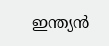ഇന്ത്യന്‍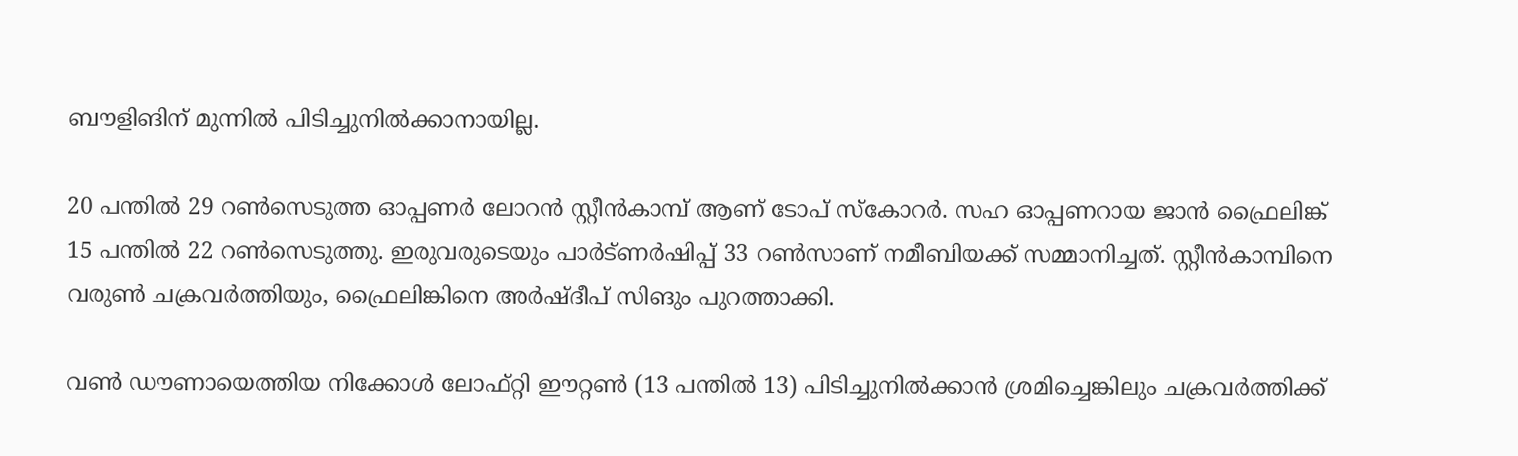ബൗളിങിന് മുന്നില്‍ പിടിച്ചുനില്‍ക്കാനായില്ല.

20 പന്തില്‍ 29 റണ്‍സെടുത്ത ഓപ്പണര്‍ ലോറൻ സ്റ്റീൻകാമ്പ് ആണ് ടോപ് സ്‌കോറര്‍. സഹ ഓപ്പണറായ ജാൻ ഫ്രൈലിങ്ക് 15 പന്തില്‍ 22 റണ്‍സെടുത്തു. ഇരുവരുടെയും പാര്‍ട്ണര്‍ഷിപ്പ് 33 റണ്‍സാണ് നമീബിയക്ക് സമ്മാനിച്ചത്. സ്റ്റീൻകാമ്പിനെ വരുണ്‍ ചക്രവര്‍ത്തിയും, ഫ്രൈലിങ്കിനെ അര്‍ഷ്ദീപ് സിങും പുറത്താക്കി.

വണ്‍ ഡൗണായെത്തിയ നിക്കോൾ ലോഫ്റ്റി ഈറ്റൺ (13 പന്തില്‍ 13) പിടിച്ചുനില്‍ക്കാന്‍ ശ്രമിച്ചെങ്കിലും ചക്രവര്‍ത്തിക്ക്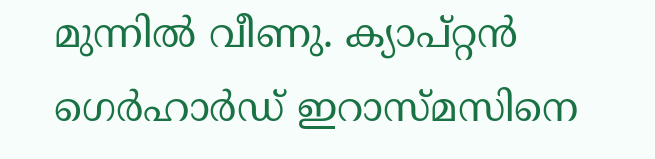മുന്നില്‍ വീണു. ക്യാപ്റ്റന്‍ ഗെർഹാർഡ് ഇറാസ്മസിനെ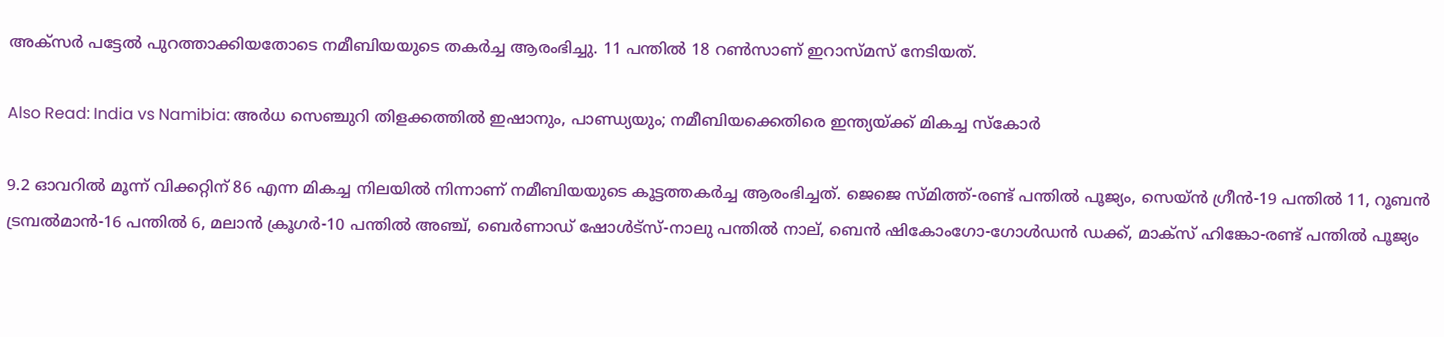അക്‌സര്‍ പട്ടേല്‍ പുറത്താക്കിയതോടെ നമീബിയയുടെ തകര്‍ച്ച ആരംഭിച്ചു. 11 പന്തില്‍ 18 റണ്‍സാണ് ഇറാസ്മസ് നേടിയത്.

Also Read: India vs Namibia: അര്‍ധ സെഞ്ചുറി തിളക്കത്തില്‍ ഇഷാനും, പാണ്ഡ്യയും; നമീബിയക്കെതിരെ ഇന്ത്യയ്ക്ക് മികച്ച സ്‌കോര്‍

9.2 ഓവറില്‍ മൂന്ന് വിക്കറ്റിന് 86 എന്ന മികച്ച നിലയില്‍ നിന്നാണ് നമീബിയയുടെ കൂട്ടത്തകര്‍ച്ച ആരംഭിച്ചത്. ജെജെ സ്മിത്ത്‌-രണ്ട് പന്തില്‍ പൂജ്യം, സെയ്ൻ ഗ്രീൻ-19 പന്തില്‍ 11, റൂബൻ ട്രമ്പൽമാൻ-16 പന്തില്‍ 6, മലാൻ ക്രൂഗർ-10 പന്തില്‍ അഞ്ച്‌, ബെർണാഡ് ഷോൾട്സ്-നാലു പന്തില്‍ നാല്‌, ബെൻ ഷികോംഗോ-ഗോള്‍ഡന്‍ ഡക്ക്‌, മാക്സ് ഹിങ്കോ-രണ്ട് പന്തില്‍ പൂജ്യം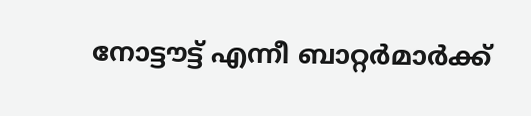നോട്ടൗട്ട് എന്നീ ബാറ്റര്‍മാര്‍ക്ക്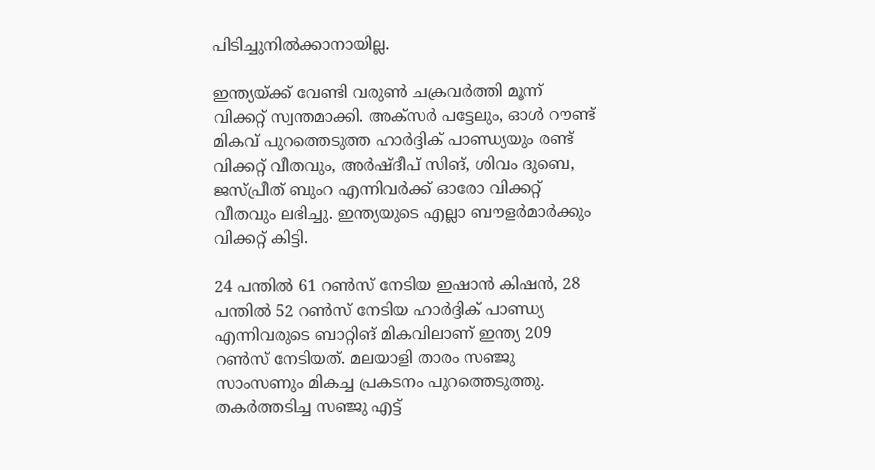പിടിച്ചുനില്‍ക്കാനായില്ല.

ഇന്ത്യയ്ക്ക് വേണ്ടി വരുണ്‍ ചക്രവര്‍ത്തി മൂന്ന് വിക്കറ്റ് സ്വന്തമാക്കി. അക്‌സര്‍ പട്ടേലും, ഓള്‍ റൗണ്ട് മികവ് പുറത്തെടുത്ത ഹാര്‍ദ്ദിക് പാണ്ഡ്യയും രണ്ട് വിക്കറ്റ് വീതവും, അര്‍ഷ്ദീപ് സിങ്, ശിവം ദുബെ, ജസ്പ്രീത് ബുംറ എന്നിവര്‍ക്ക് ഓരോ വിക്കറ്റ് വീതവും ലഭിച്ചു. ഇന്ത്യയുടെ എല്ലാ ബൗളര്‍മാര്‍ക്കും വിക്കറ്റ് കിട്ടി.

24 പന്തില്‍ 61 റണ്‍സ് നേടിയ ഇഷാന്‍ കിഷന്‍, 28 പന്തില്‍ 52 റണ്‍സ് നേടിയ ഹാര്‍ദ്ദിക് പാണ്ഡ്യ എന്നിവരുടെ ബാറ്റിങ് മികവിലാണ് ഇന്ത്യ 209 റണ്‍സ് നേടിയത്. മലയാളി താരം സഞ്ജു സാംസണും മികച്ച പ്രകടനം പുറത്തെടുത്തു. തകര്‍ത്തടിച്ച സഞ്ജു എട്ട്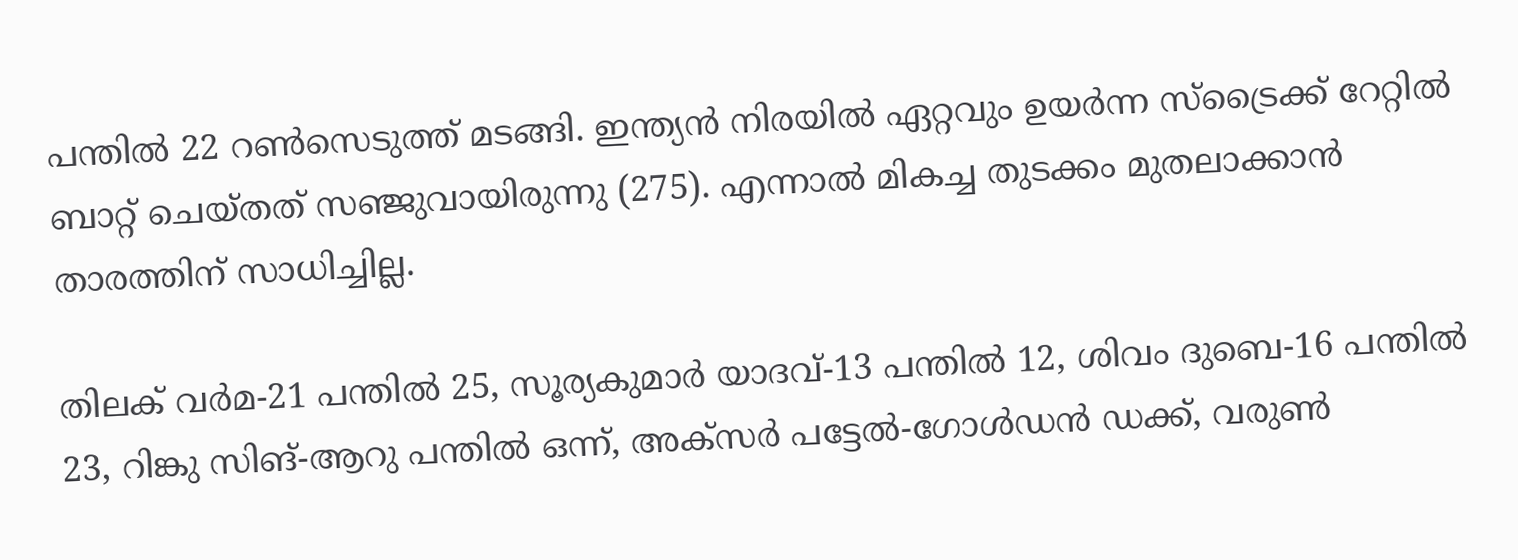പന്തില്‍ 22 റണ്‍സെടുത്ത് മടങ്ങി. ഇന്ത്യന്‍ നിരയില്‍ ഏറ്റവും ഉയര്‍ന്ന സ്‌ട്രൈക്ക് റേറ്റില്‍ ബാറ്റ് ചെയ്തത് സഞ്ജുവായിരുന്നു (275). എന്നാല്‍ മികച്ച തുടക്കം മുതലാക്കാന്‍ താരത്തിന് സാധിച്ചില്ല.

തിലക് വര്‍മ-21 പന്തില്‍ 25, സൂര്യകുമാര്‍ യാദവ്-13 പന്തില്‍ 12, ശിവം ദുബെ-16 പന്തില്‍ 23, റിങ്കു സിങ്-ആറു പന്തില്‍ ഒന്ന്, അക്‌സര്‍ പട്ടേല്‍-ഗോള്‍ഡന്‍ ഡക്ക്, വരുണ്‍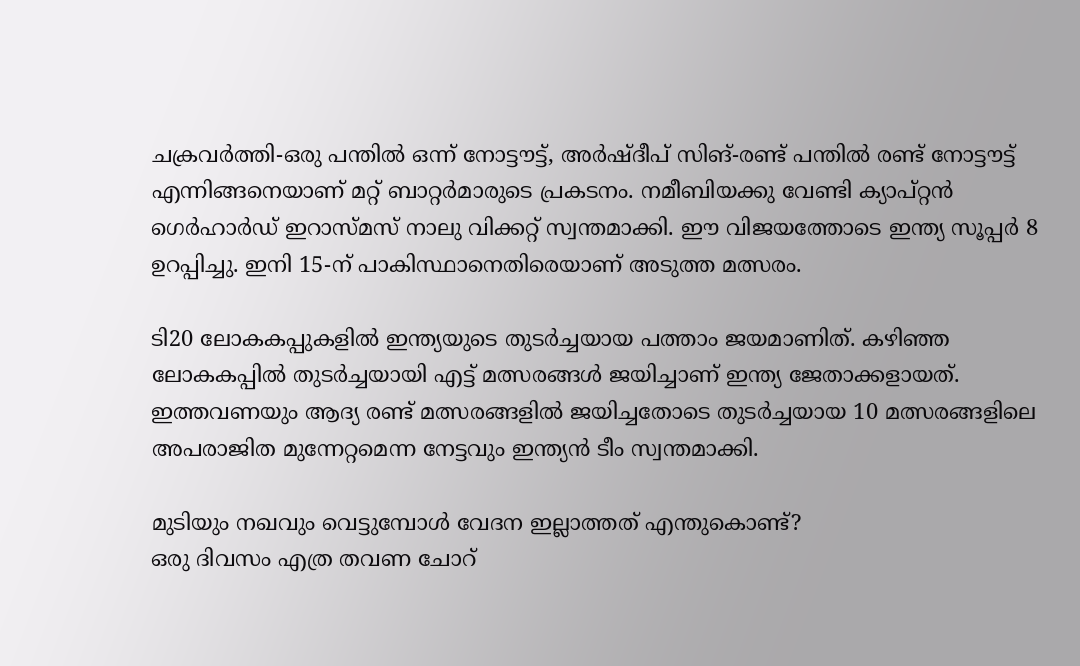ചക്രവര്‍ത്തി-ഒരു പന്തില്‍ ഒന്ന് നോട്ടൗട്ട്, അര്‍ഷ്ദീപ് സിങ്-രണ്ട് പന്തില്‍ രണ്ട് നോട്ടൗട്ട് എന്നിങ്ങനെയാണ് മറ്റ് ബാറ്റര്‍മാരുടെ പ്രകടനം. നമീബിയക്കു വേണ്ടി ക്യാപ്റ്റന്‍ ഗെർഹാർഡ് ഇറാസ്മസ് നാലു വിക്കറ്റ് സ്വന്തമാക്കി. ഈ വിജയത്തോടെ ഇന്ത്യ സൂപ്പര്‍ 8 ഉറപ്പിച്ചു. ഇനി 15-ന് പാകിസ്ഥാനെതിരെയാണ് അടുത്ത മത്സരം.

ടി20 ലോകകപ്പുകളില്‍ ഇന്ത്യയുടെ തുടര്‍ച്ചയായ പത്താം ജയമാണിത്. കഴിഞ്ഞ ലോകകപ്പില്‍ തുടര്‍ച്ചയായി എട്ട് മത്സരങ്ങള്‍ ജയിച്ചാണ് ഇന്ത്യ ജേതാക്കളായത്. ഇത്തവണയും ആദ്യ രണ്ട് മത്സരങ്ങളില്‍ ജയിച്ചതോടെ തുടര്‍ച്ചയായ 10 മത്സരങ്ങളിലെ അപരാജിത മുന്നേറ്റമെന്ന നേട്ടവും ഇന്ത്യന്‍ ടീം സ്വന്തമാക്കി.

മുടിയും നഖവും വെട്ടുമ്പോൾ വേദന ഇല്ലാത്തത് എന്തുകൊണ്ട്?
ഒരു ദിവസം എത്ര തവണ ചോറ്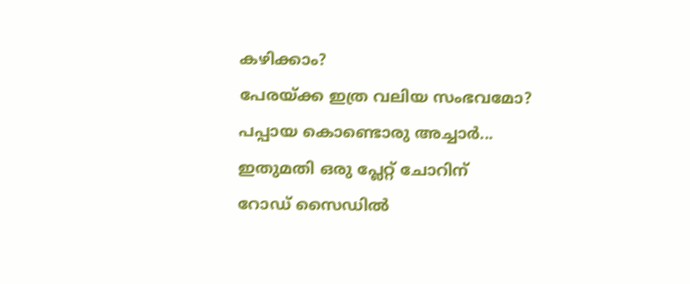കഴിക്കാം?
പേരയ്ക്ക ഇത്ര വലിയ സംഭവമോ?
പപ്പായ കൊണ്ടൊരു അച്ചാർ... ഇതുമതി ഒരു പ്ലേറ്റ് ചോറിന്
റോഡ് സൈഡിൽ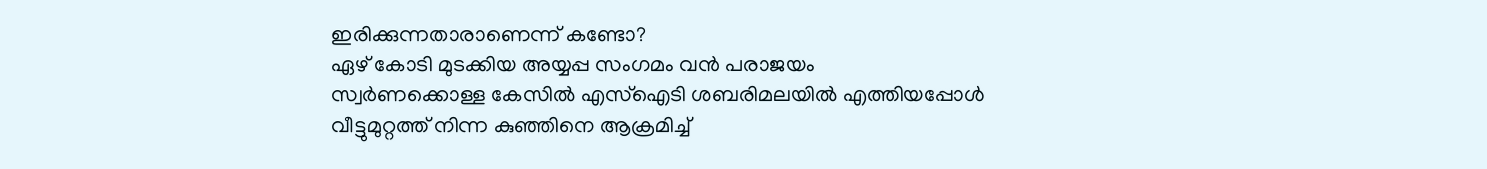ഇരിക്കുന്നതാരാണെന്ന് കണ്ടോ?
ഏഴ് കോടി മുടക്കിയ അയ്യപ്പ സംഗമം വൻ പരാജയം
സ്വർണക്കൊള്ള കേസിൽ എസ്ഐടി ശബരിമലയിൽ എത്തിയപ്പോൾ
വീട്ടുമുറ്റത്ത് നിന്ന കുഞ്ഞിനെ ആക്രമിച്ച്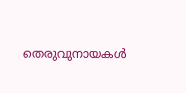തെരുവുനായകൾ